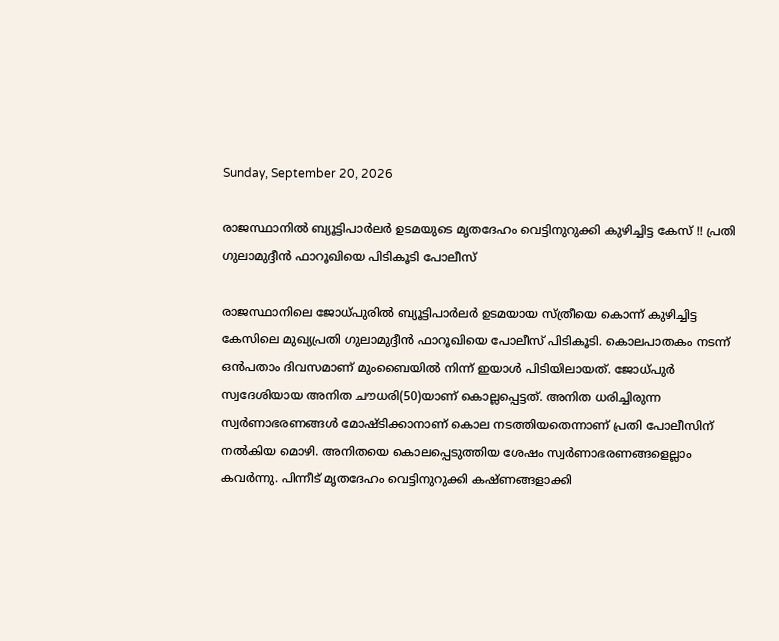Sunday, September 20, 2026

രാജസ്ഥാനിൽ ബ്യൂട്ടിപാര്‍ലര്‍ ഉടമയുടെ മൃതദേഹം വെട്ടിനുറുക്കി കുഴിച്ചിട്ട കേസ് !! പ്രതി ഗുലാമുദ്ദീൻ ഫാറൂഖിയെ പിടികൂടി പോലീസ്

രാജസ്ഥാനിലെ ജോധ്പുരില്‍ ബ്യൂട്ടിപാര്‍ലര്‍ ഉടമയായ സ്ത്രീയെ കൊന്ന് കുഴിച്ചിട്ട കേസിലെ മുഖ്യപ്രതി ഗുലാമുദ്ദീൻ ഫാറൂഖിയെ പോലീസ് പിടികൂടി. കൊലപാതകം നടന്ന് ഒൻപതാം ദിവസമാണ് മുംബൈയിൽ നിന്ന് ഇയാൾ പിടിയിലായത്. ജോധ്പുര്‍ സ്വദേശിയായ അനിത ചൗധരി(50)യാണ് കൊല്ലപ്പെട്ടത്. അനിത ധരിച്ചിരുന്ന സ്വർണാഭരണങ്ങൾ മോഷ്ടിക്കാനാണ് കൊല നടത്തിയതെന്നാണ് പ്രതി പോലീസിന് നൽകിയ മൊഴി. അനിതയെ കൊലപ്പെടുത്തിയ ശേഷം സ്വർണാഭരണങ്ങളെല്ലാം കവർന്നു. പിന്നീട് മൃതദേഹം വെട്ടിനുറുക്കി കഷ്ണങ്ങളാക്കി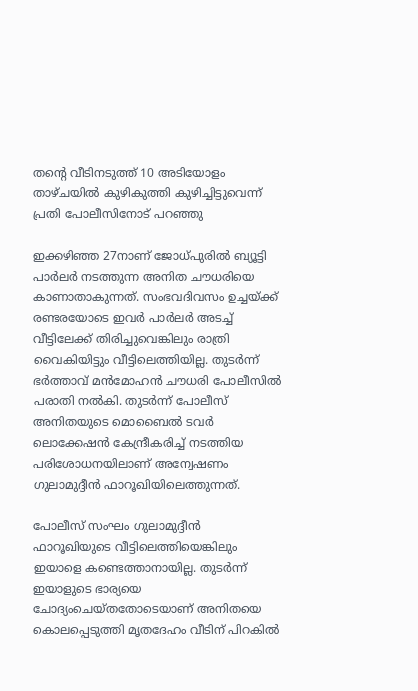തന്‍റെ വീടിനടുത്ത് 10 അടിയോളം താഴ്ചയിൽ കുഴികുത്തി കുഴിച്ചിട്ടുവെന്ന് പ്രതി പോലീസിനോട് പറഞ്ഞു

ഇക്കഴിഞ്ഞ 27നാണ് ജോധ്പുരില്‍ ബ്യൂട്ടി പാര്‍ലര്‍ നടത്തുന്ന അനിത ചൗധരിയെ കാണാതാകുന്നത്. സംഭവദിവസം ഉച്ചയ്ക്ക് രണ്ടരയോടെ ഇവർ പാര്‍ലര്‍ അടച്ച് വീട്ടിലേക്ക് തിരിച്ചുവെങ്കിലും രാത്രി വൈകിയിട്ടും വീട്ടിലെത്തിയില്ല. തുടർന്ന് ഭര്‍ത്താവ് മന്‍മോഹന്‍ ചൗധരി പോലീസില്‍ പരാതി നല്‍കി. തുടര്‍ന്ന് പോലീസ് അനിതയുടെ മൊബൈല്‍ ടവര്‍ ലൊക്കേഷന്‍ കേന്ദ്രീകരിച്ച് നടത്തിയ പരിശോധനയിലാണ് അന്വേഷണം ഗുലാമുദ്ദീൻ ഫാറൂഖിയിലെത്തുന്നത്.

പോലീസ് സംഘം ഗുലാമുദ്ദീൻ ഫാറൂഖിയുടെ വീട്ടിലെത്തിയെങ്കിലും ഇയാളെ കണ്ടെത്താനായില്ല. തുടര്‍ന്ന് ഇയാളുടെ ഭാര്യയെ ചോദ്യംചെയ്തതോടെയാണ് അനിതയെ കൊലപ്പെടുത്തി മൃതദേഹം വീടിന് പിറകില്‍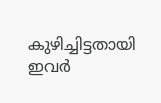കുഴിച്ചിട്ടതായി ഇവര്‍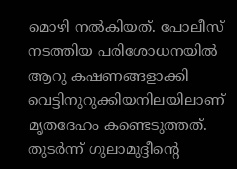മൊഴി നല്‍കിയത്. പോലീസ് നടത്തിയ പരിശോധനയില്‍ ആറു കഷണങ്ങളാക്കി വെട്ടിനുറുക്കിയനിലയിലാണ് മൃതദേഹം കണ്ടെടുത്തത്. തുടർന്ന് ഗുലാമുദ്ദീന്‍റെ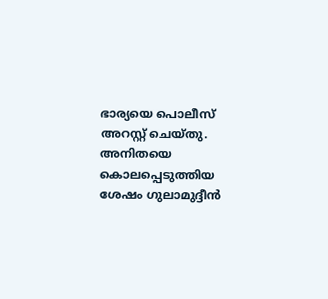ഭാര്യയെ പൊലീസ് അറസ്റ്റ് ചെയ്തു. അനിതയെ കൊലപ്പെടുത്തിയ ശേഷം ഗുലാമുദ്ദീൻ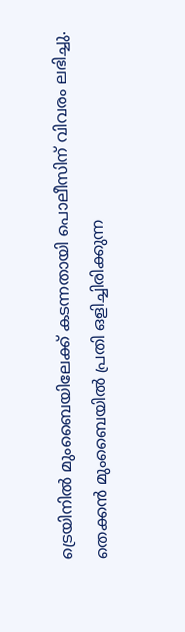ട്രെയിനിൽ മുംബൈയിലേക്ക് കടന്നതായി പൊലീസിന് വിവരം ലഭിച്ചു. തെക്കൻ മുംബൈയിൽ പ്രതി ഒളിച്ചിരിക്കുന്ന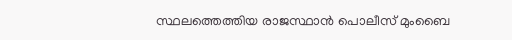സ്ഥലത്തെത്തിയ രാജസ്ഥാൻ പൊലീസ് മുംബൈ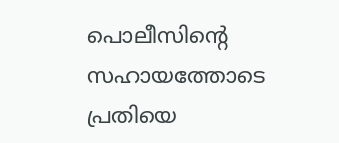പൊലീസിന്‍റെ സഹായത്തോടെ പ്രതിയെ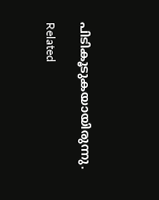പിടികൂടുകയായിരുന്നു.

Related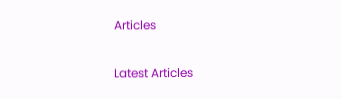Articles

Latest Articles